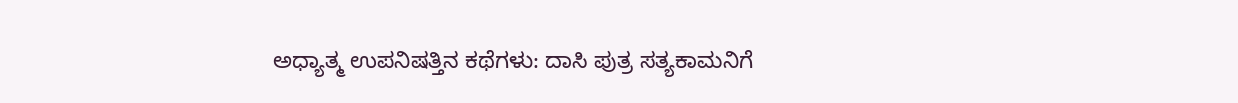ಅಧ್ಯಾತ್ಮ ಉಪನಿಷತ್ತಿನ ಕಥೆಗಳು: ದಾಸಿ ಪುತ್ರ ಸತ್ಯಕಾಮನಿಗೆ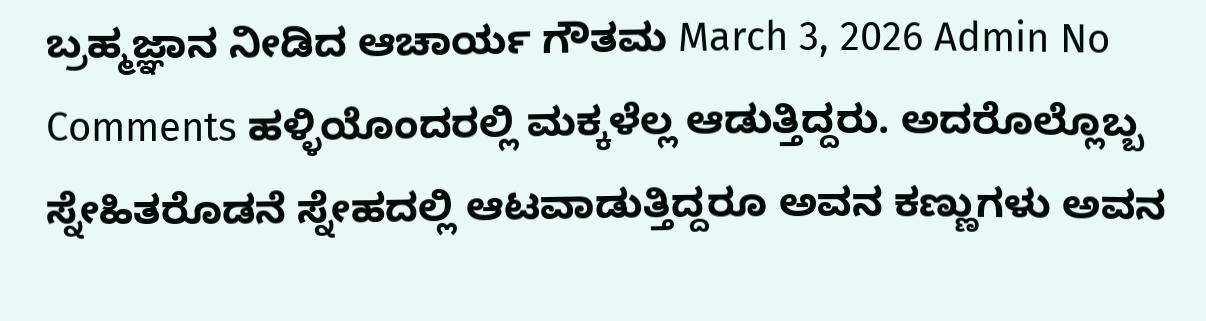ಬ್ರಹ್ಮಜ್ಞಾನ ನೀಡಿದ ಆಚಾರ್ಯ ಗೌತಮ March 3, 2026 Admin No Comments ಹಳ್ಳಿಯೊಂದರಲ್ಲಿ ಮಕ್ಕಳೆಲ್ಲ ಆಡುತ್ತಿದ್ದರು. ಅದರೊಲ್ಲೊಬ್ಬ ಸ್ನೇಹಿತರೊಡನೆ ಸ್ನೇಹದಲ್ಲಿ ಆಟವಾಡುತ್ತಿದ್ದರೂ ಅವನ ಕಣ್ಣುಗಳು ಅವನ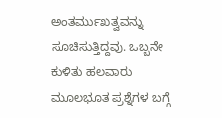ಅಂತರ್ಮುಖತ್ವವನ್ನು ಸೂಚಿಸುತ್ತಿದ್ದವು. ಒಬ್ಬನೇ ಕುಳಿತು ಹಲವಾರು ಮೂಲಭೂತ ಪ್ರಶ್ನೆಗಳ ಬಗ್ಗೆ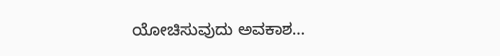ಯೋಚಿಸುವುದು ಅವಕಾಶ…